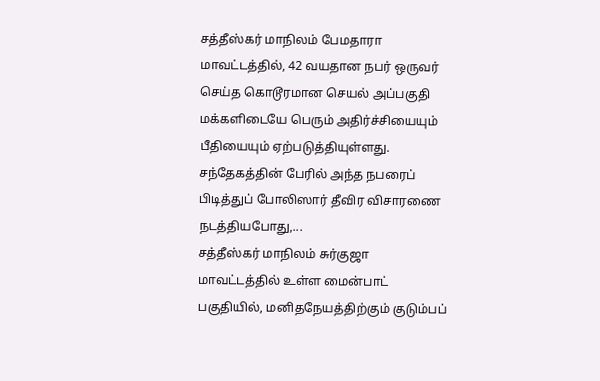சத்தீஸ்கர் மாநிலம் பேமதாரா மாவட்டத்தில், 42 வயதான நபர் ஒருவர் செய்த கொடூரமான செயல் அப்பகுதி மக்களிடையே பெரும் அதிர்ச்சியையும் பீதியையும் ஏற்படுத்தியுள்ளது. சந்தேகத்தின் பேரில் அந்த நபரைப் பிடித்துப் போலிஸார் தீவிர விசாரணை நடத்தியபோது,...
சத்தீஸ்கர் மாநிலம் சுர்குஜா மாவட்டத்தில் உள்ள மைன்பாட் பகுதியில், மனிதநேயத்திற்கும் குடும்பப்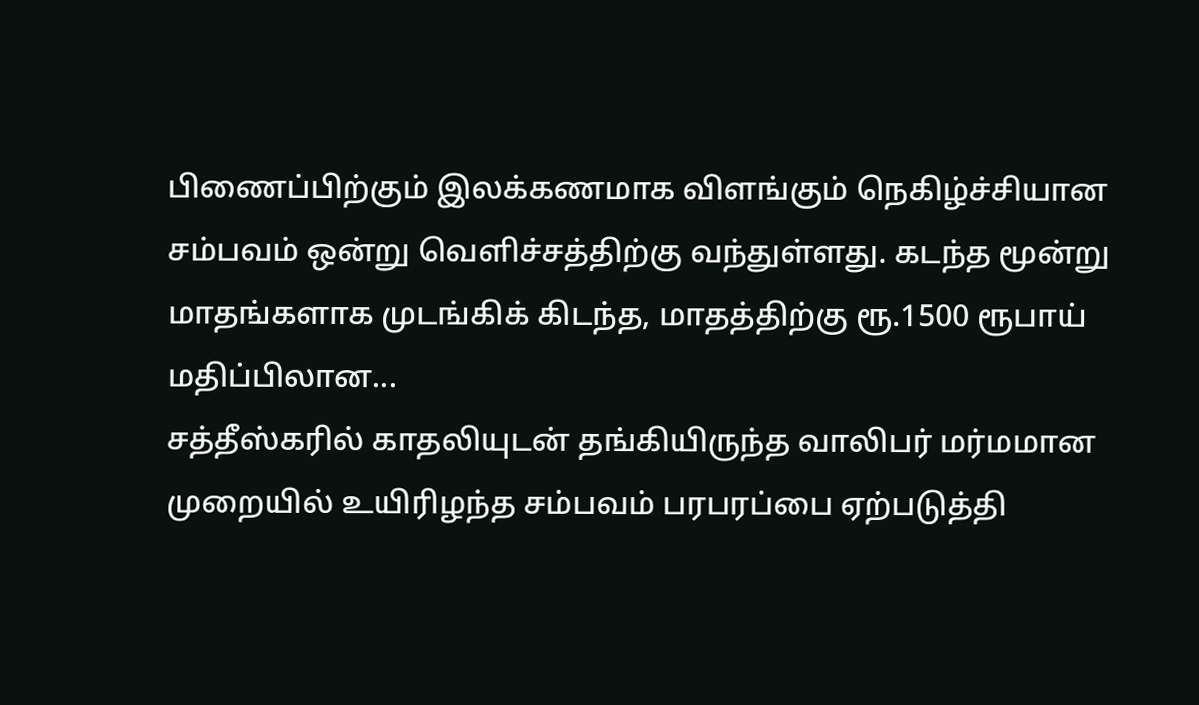பிணைப்பிற்கும் இலக்கணமாக விளங்கும் நெகிழ்ச்சியான சம்பவம் ஒன்று வெளிச்சத்திற்கு வந்துள்ளது. கடந்த மூன்று மாதங்களாக முடங்கிக் கிடந்த, மாதத்திற்கு ரூ.1500 ரூபாய் மதிப்பிலான...
சத்தீஸ்கரில் காதலியுடன் தங்கியிருந்த வாலிபர் மர்மமான முறையில் உயிரிழந்த சம்பவம் பரபரப்பை ஏற்படுத்தி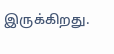இருக்கிறது.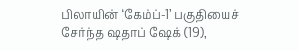பிலாயின் ‘கேம்ப்-1’ பகுதியைச் சேர்ந்த ஷதாப் ஷேக் (19),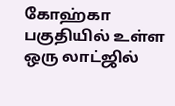கோஹ்கா பகுதியில் உள்ள ஒரு லாட்ஜில்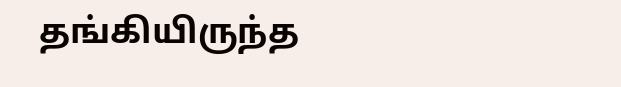தங்கியிருந்த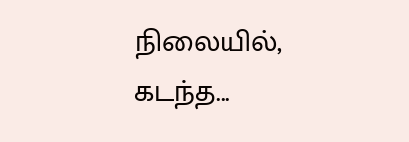நிலையில், கடந்த...